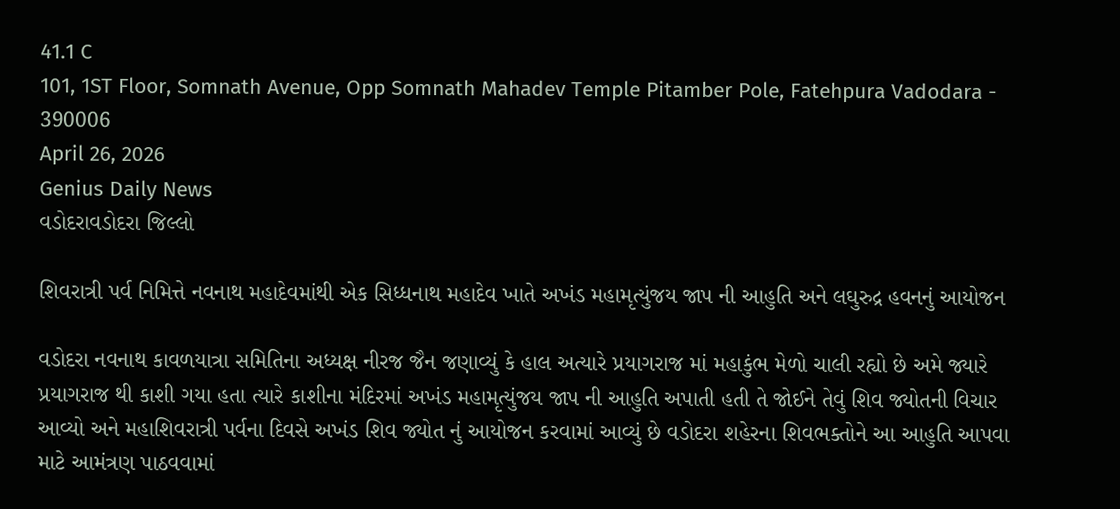41.1 C
101, 1ST Floor, Somnath Avenue, Opp Somnath Mahadev Temple Pitamber Pole, Fatehpura Vadodara - 390006
April 26, 2026
Genius Daily News
વડોદરાવડોદરા જિલ્લો

શિવરાત્રી પર્વ નિમિત્તે નવનાથ મહાદેવમાંથી એક સિધ્ધનાથ મહાદેવ ખાતે અખંડ મહામૃત્યુંજય જાપ ની આહુતિ અને લઘુરુદ્ર હવનનું આયોજન

વડોદરા નવનાથ કાવળયાત્રા સમિતિના અધ્યક્ષ નીરજ જૈન જણાવ્યું કે હાલ અત્યારે પ્રયાગરાજ માં મહાકુંભ મેળો ચાલી રહ્યો છે અમે જ્યારે પ્રયાગરાજ થી કાશી ગયા હતા ત્યારે કાશીના મંદિરમાં અખંડ મહામૃત્યુંજય જાપ ની આહુતિ અપાતી હતી તે જોઈને તેવું શિવ જ્યોતની વિચાર આવ્યો અને મહાશિવરાત્રી પર્વના દિવસે અખંડ શિવ જ્યોત નું આયોજન કરવામાં આવ્યું છે વડોદરા શહેરના શિવભક્તોને આ આહુતિ આપવા માટે આમંત્રણ પાઠવવામાં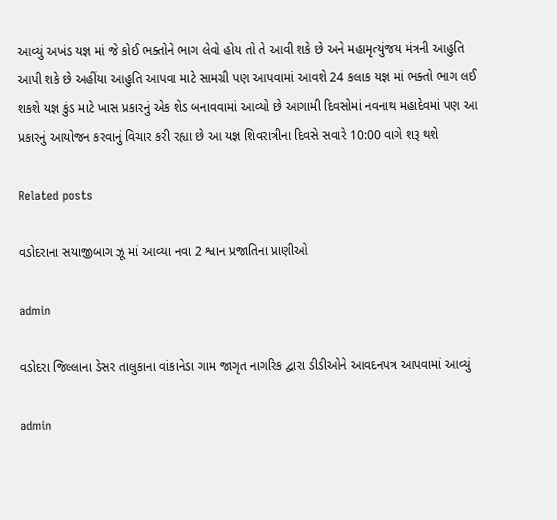આવ્યું અખંડ યજ્ઞ માં જે કોઈ ભક્તોને ભાગ લેવો હોય તો તે આવી શકે છે અને મહામૃત્યુંજય મંત્રની આહુતિ આપી શકે છે અહીંયા આહુતિ આપવા માટે સામગ્રી પણ આપવામાં આવશે 24 કલાક યજ્ઞ માં ભક્તો ભાગ લઈ શકશે યજ્ઞ કુંડ માટે ખાસ પ્રકારનું એક શેડ બનાવવામાં આવ્યો છે આગામી દિવસોમાં નવનાથ મહાદેવમાં પણ આ પ્રકારનું આયોજન કરવાનું વિચાર કરી રહ્યા છે આ યજ્ઞ શિવરાત્રીના દિવસે સવારે 10:00 વાગે શરૂ થશે

Related posts

વડોદરાના સયાજીબાગ ઝૂ માં આવ્યા નવા 2 શ્વાન પ્રજાતિના પ્રાણીઓ

admin

વડોદરા જિલ્લાના ડેસર તાલુકાના વાંકાનેડા ગામ જાગૃત નાગરિક દ્વારા ડીડીઓને આવદનપત્ર આપવામાં આવ્યું

admin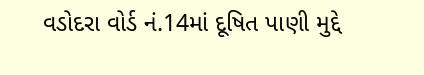વડોદરા વોર્ડ નં.14માં દૂષિત પાણી મુદ્દે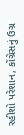રહીશો પરેશાન, કોંગ્રેસનું ઉગ્ર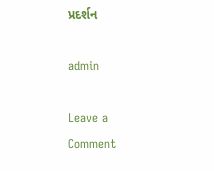પ્રદર્શન

admin

Leave a Comment